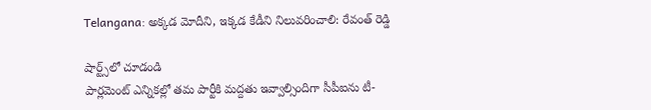Telangana: అక్కడ మోదీని, ఇక్కడ కేడీని నిలువరించాలి: రేవంత్ రెడ్డి

షార్ట్స్‌లో చూడండి
పార్లమెంట్ ఎన్నికల్లో తమ పార్టీకి మద్దతు ఇవ్వాల్సిందిగా సీపీఐను టీ-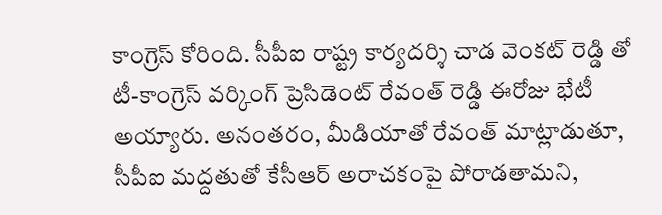కాంగ్రెస్ కోరింది. సీపీఐ రాష్ట్ర కార్యదర్శి చాడ వెంకట్ రెడ్డి తో టీ-కాంగ్రెస్ వర్కింగ్ ప్రెసిడెంట్ రేవంత్ రెడ్డి ఈరోజు భేటీ అయ్యారు. అనంతరం, మీడియాతో రేవంత్ మాట్లాడుతూ, సీపీఐ మద్దతుతో కేసీఆర్ అరాచకంపై పోరాడతామని,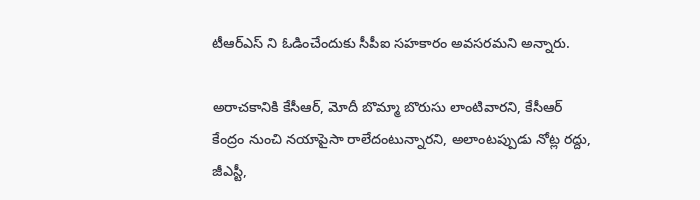టీఆర్ఎస్ ని ఓడించేందుకు సీపీఐ సహకారం అవసరమని అన్నారు.

అరాచకానికి కేసీఆర్, మోదీ బొమ్మా బొరుసు లాంటివారని, కేసీఆర్ కేంద్రం నుంచి నయాపైసా రాలేదంటున్నారని, అలాంటప్పుడు నోట్ల రద్దు, జీఎస్టీ,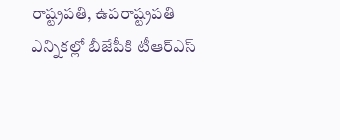రాష్ట్రపతి, ఉపరాష్ట్రపతి ఎన్నికల్లో బీజేపీకి టీఆర్ఎస్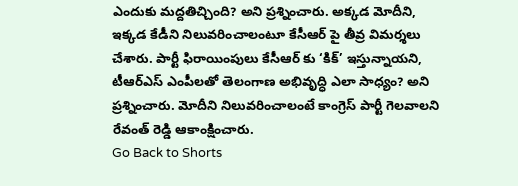ఎందుకు మద్దతిచ్చింది? అని ప్రశ్నించారు. అక్కడ మోదీని, ఇక్కడ కేడీని నిలువరించాలంటూ కేసీఆర్ పై తీవ్ర విమర్శలు చేశారు. పార్టీ ఫిరాయింపులు కేసీఆర్ కు ‘కిక్’ ఇస్తున్నాయని, టీఆర్ఎస్ ఎంపీలతో తెలంగాణ అభివృద్ధి ఎలా సాధ్యం? అని ప్రశ్నించారు. మోదీని నిలువరించాలంటే కాంగ్రెస్ పార్టీ గెలవాలని రేవంత్ రెడ్డి ఆకాంక్షించారు.
Go Back to Shorts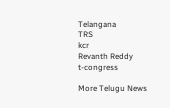Telangana
TRS
kcr
Revanth Reddy
t-congress

More Telugu News